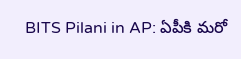BITS Pilani in AP: ఏపీకి మరో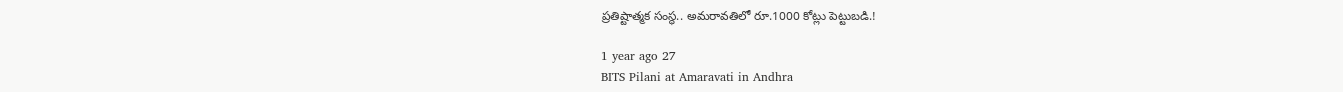ప్రతిష్టాత్మక సంస్థ.. అమరావతిలో రూ.1000 కోట్లు పెట్టుబడి.!

1 year ago 27
BITS Pilani at Amaravati in Andhra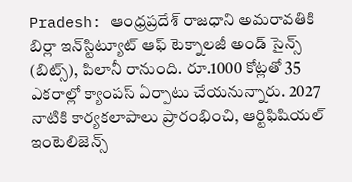Pradesh: ఆంధ్రప్రదేశ్ రాజధాని అమరావతికి బిర్లా ఇన్‌స్టిట్యూట్ ఆఫ్ టెక్నాలజీ అండ్ సైన్స్ (బిట్స్), పిలానీ రానుంది. రూ.1000 కోట్లతో 35 ఎకరాల్లో క్యాంపస్ ఏర్పాటు చేయనున్నారు. 2027 నాటికి కార్యకలాపాలు ప్రారంభించి, ఆర్టిఫిషియల్ ఇంటెలిజెన్స్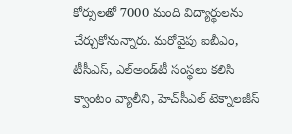కోర్సులతో 7000 మంది విద్యార్థులను చేర్చుకోనున్నారు. మరోవైపు ఐబీఎం, టీసీఎస్, ఎల్అండ్‌టీ సంస్థలు కలిసి క్వాంటం వ్యాలీని, హెచ్‌సీఎల్ టెక్నాలజీస్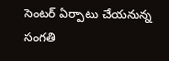సెంటర్ ఏర్పాటు చేయనున్న సంగతి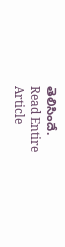తెలిసిందే.
Read Entire Article